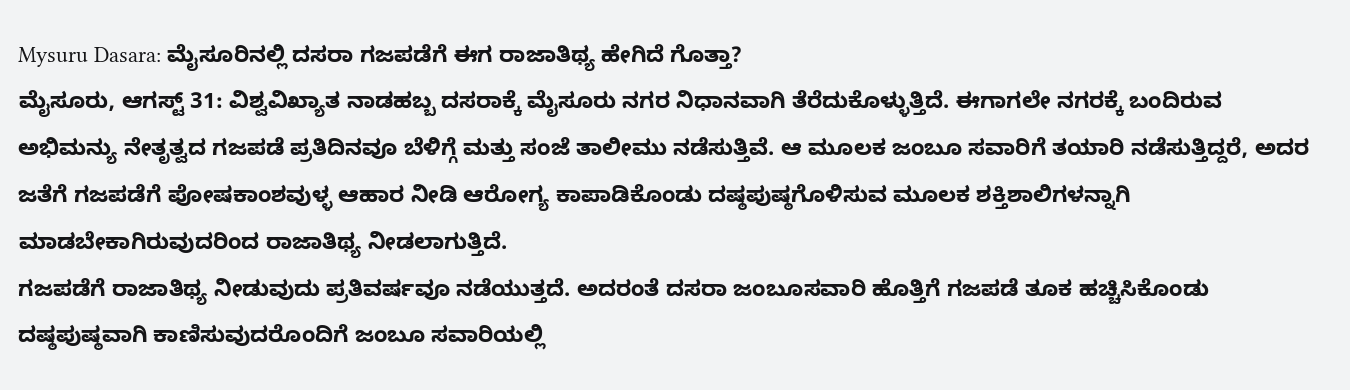Mysuru Dasara: ಮೈಸೂರಿನಲ್ಲಿ ದಸರಾ ಗಜಪಡೆಗೆ ಈಗ ರಾಜಾತಿಥ್ಯ ಹೇಗಿದೆ ಗೊತ್ತಾ?
ಮೈಸೂರು, ಆಗಸ್ಟ್ 31: ವಿಶ್ವವಿಖ್ಯಾತ ನಾಡಹಬ್ಬ ದಸರಾಕ್ಕೆ ಮೈಸೂರು ನಗರ ನಿಧಾನವಾಗಿ ತೆರೆದುಕೊಳ್ಳುತ್ತಿದೆ. ಈಗಾಗಲೇ ನಗರಕ್ಕೆ ಬಂದಿರುವ ಅಭಿಮನ್ಯು ನೇತೃತ್ವದ ಗಜಪಡೆ ಪ್ರತಿದಿನವೂ ಬೆಳಿಗ್ಗೆ ಮತ್ತು ಸಂಜೆ ತಾಲೀಮು ನಡೆಸುತ್ತಿವೆ. ಆ ಮೂಲಕ ಜಂಬೂ ಸವಾರಿಗೆ ತಯಾರಿ ನಡೆಸುತ್ತಿದ್ದರೆ, ಅದರ ಜತೆಗೆ ಗಜಪಡೆಗೆ ಪೋಷಕಾಂಶವುಳ್ಳ ಆಹಾರ ನೀಡಿ ಆರೋಗ್ಯ ಕಾಪಾಡಿಕೊಂಡು ದಷ್ಠಪುಷ್ಠಗೊಳಿಸುವ ಮೂಲಕ ಶಕ್ತಿಶಾಲಿಗಳನ್ನಾಗಿ ಮಾಡಬೇಕಾಗಿರುವುದರಿಂದ ರಾಜಾತಿಥ್ಯ ನೀಡಲಾಗುತ್ತಿದೆ.
ಗಜಪಡೆಗೆ ರಾಜಾತಿಥ್ಯ ನೀಡುವುದು ಪ್ರತಿವರ್ಷವೂ ನಡೆಯುತ್ತದೆ. ಅದರಂತೆ ದಸರಾ ಜಂಬೂಸವಾರಿ ಹೊತ್ತಿಗೆ ಗಜಪಡೆ ತೂಕ ಹಚ್ಚಿಸಿಕೊಂಡು ದಷ್ಠಪುಷ್ಠವಾಗಿ ಕಾಣಿಸುವುದರೊಂದಿಗೆ ಜಂಬೂ ಸವಾರಿಯಲ್ಲಿ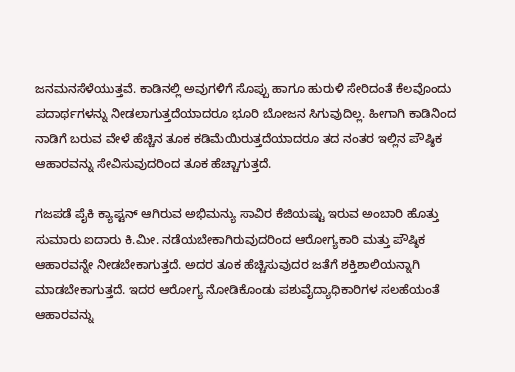ಜನಮನಸೆಳೆಯುತ್ತವೆ. ಕಾಡಿನಲ್ಲಿ ಅವುಗಳಿಗೆ ಸೊಪ್ಪು ಹಾಗೂ ಹುರುಳಿ ಸೇರಿದಂತೆ ಕೆಲವೊಂದು ಪದಾರ್ಥಗಳನ್ನು ನೀಡಲಾಗುತ್ತದೆಯಾದರೂ ಭೂರಿ ಬೋಜನ ಸಿಗುವುದಿಲ್ಲ. ಹೀಗಾಗಿ ಕಾಡಿನಿಂದ ನಾಡಿಗೆ ಬರುವ ವೇಳೆ ಹೆಚ್ಚಿನ ತೂಕ ಕಡಿಮೆಯಿರುತ್ತದೆಯಾದರೂ ತದ ನಂತರ ಇಲ್ಲಿನ ಪೌಷ್ಠಿಕ ಆಹಾರವನ್ನು ಸೇವಿಸುವುದರಿಂದ ತೂಕ ಹೆಚ್ಚಾಗುತ್ತದೆ.

ಗಜಪಡೆ ಪೈಕಿ ಕ್ಯಾಪ್ಟನ್ ಆಗಿರುವ ಅಭಿಮನ್ಯು ಸಾವಿರ ಕೆಜಿಯಷ್ಟು ಇರುವ ಅಂಬಾರಿ ಹೊತ್ತು ಸುಮಾರು ಐದಾರು ಕಿ.ಮೀ. ನಡೆಯಬೇಕಾಗಿರುವುದರಿಂದ ಆರೋಗ್ಯಕಾರಿ ಮತ್ತು ಪೌಷ್ಠಿಕ ಆಹಾರವನ್ನೇ ನೀಡಬೇಕಾಗುತ್ತದೆ. ಅದರ ತೂಕ ಹೆಚ್ಚಿಸುವುದರ ಜತೆಗೆ ಶಕ್ತಿಶಾಲಿಯನ್ನಾಗಿ ಮಾಡಬೇಕಾಗುತ್ತದೆ. ಇದರ ಆರೋಗ್ಯ ನೋಡಿಕೊಂಡು ಪಶುವೈದ್ಯಾಧಿಕಾರಿಗಳ ಸಲಹೆಯಂತೆ ಆಹಾರವನ್ನು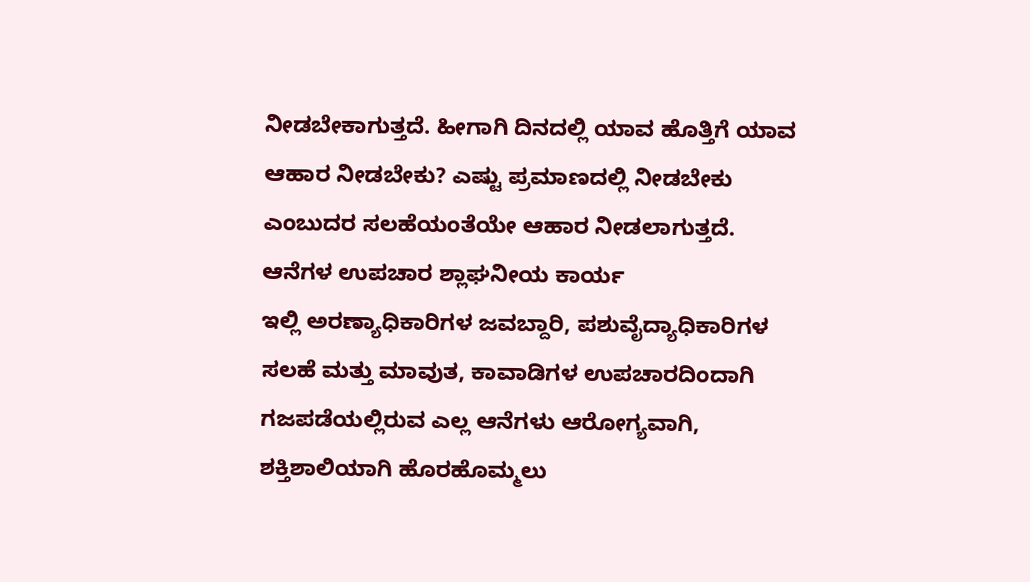ನೀಡಬೇಕಾಗುತ್ತದೆ. ಹೀಗಾಗಿ ದಿನದಲ್ಲಿ ಯಾವ ಹೊತ್ತಿಗೆ ಯಾವ ಆಹಾರ ನೀಡಬೇಕು? ಎಷ್ಟು ಪ್ರಮಾಣದಲ್ಲಿ ನೀಡಬೇಕು ಎಂಬುದರ ಸಲಹೆಯಂತೆಯೇ ಆಹಾರ ನೀಡಲಾಗುತ್ತದೆ.
ಆನೆಗಳ ಉಪಚಾರ ಶ್ಲಾಘನೀಯ ಕಾರ್ಯ
ಇಲ್ಲಿ ಅರಣ್ಯಾಧಿಕಾರಿಗಳ ಜವಬ್ದಾರಿ, ಪಶುವೈದ್ಯಾಧಿಕಾರಿಗಳ ಸಲಹೆ ಮತ್ತು ಮಾವುತ, ಕಾವಾಡಿಗಳ ಉಪಚಾರದಿಂದಾಗಿ ಗಜಪಡೆಯಲ್ಲಿರುವ ಎಲ್ಲ ಆನೆಗಳು ಆರೋಗ್ಯವಾಗಿ, ಶಕ್ತಿಶಾಲಿಯಾಗಿ ಹೊರಹೊಮ್ಮಲು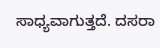ಸಾಧ್ಯವಾಗುತ್ತದೆ. ದಸರಾ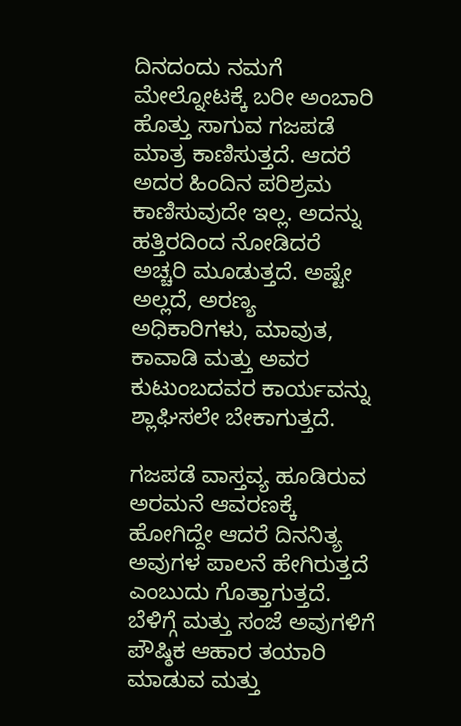ದಿನದಂದು ನಮಗೆ ಮೇಲ್ನೋಟಕ್ಕೆ ಬರೀ ಅಂಬಾರಿ ಹೊತ್ತು ಸಾಗುವ ಗಜಪಡೆ ಮಾತ್ರ ಕಾಣಿಸುತ್ತದೆ. ಆದರೆ ಅದರ ಹಿಂದಿನ ಪರಿಶ್ರಮ ಕಾಣಿಸುವುದೇ ಇಲ್ಲ. ಅದನ್ನು ಹತ್ತಿರದಿಂದ ನೋಡಿದರೆ ಅಚ್ಚರಿ ಮೂಡುತ್ತದೆ. ಅಷ್ಟೇ ಅಲ್ಲದೆ, ಅರಣ್ಯ ಅಧಿಕಾರಿಗಳು, ಮಾವುತ, ಕಾವಾಡಿ ಮತ್ತು ಅವರ ಕುಟುಂಬದವರ ಕಾರ್ಯವನ್ನು ಶ್ಲಾಘಿಸಲೇ ಬೇಕಾಗುತ್ತದೆ.

ಗಜಪಡೆ ವಾಸ್ತವ್ಯ ಹೂಡಿರುವ ಅರಮನೆ ಆವರಣಕ್ಕೆ ಹೋಗಿದ್ದೇ ಆದರೆ ದಿನನಿತ್ಯ ಅವುಗಳ ಪಾಲನೆ ಹೇಗಿರುತ್ತದೆ ಎಂಬುದು ಗೊತ್ತಾಗುತ್ತದೆ. ಬೆಳಿಗ್ಗೆ ಮತ್ತು ಸಂಜೆ ಅವುಗಳಿಗೆ ಪೌಷ್ಠಿಕ ಆಹಾರ ತಯಾರಿ ಮಾಡುವ ಮತ್ತು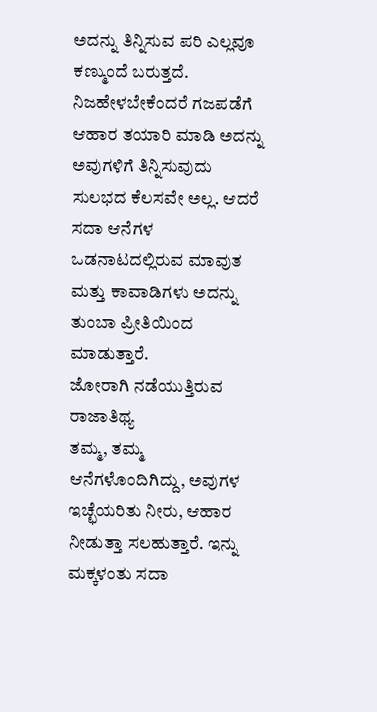ಅದನ್ನು ತಿನ್ನಿಸುವ ಪರಿ ಎಲ್ಲವೂ ಕಣ್ಮುಂದೆ ಬರುತ್ತದೆ. ನಿಜಹೇಳಬೇಕೆಂದರೆ ಗಜಪಡೆಗೆ ಆಹಾರ ತಯಾರಿ ಮಾಡಿ ಅದನ್ನು ಅವುಗಳಿಗೆ ತಿನ್ನಿಸುವುದು ಸುಲಭದ ಕೆಲಸವೇ ಅಲ್ಲ. ಆದರೆ ಸದಾ ಆನೆಗಳ ಒಡನಾಟದಲ್ಲಿರುವ ಮಾವುತ ಮತ್ತು ಕಾವಾಡಿಗಳು ಅದನ್ನು ತುಂಬಾ ಪ್ರೀತಿಯಿಂದ ಮಾಡುತ್ತಾರೆ.
ಜೋರಾಗಿ ನಡೆಯುತ್ತಿರುವ ರಾಜಾತಿಥ್ಯ
ತಮ್ಮ, ತಮ್ಮ ಆನೆಗಳೊಂದಿಗಿದ್ದು, ಅವುಗಳ ಇಚ್ಛೆಯರಿತು ನೀರು, ಆಹಾರ ನೀಡುತ್ತಾ ಸಲಹುತ್ತಾರೆ. ಇನ್ನು ಮಕ್ಕಳಂತು ಸದಾ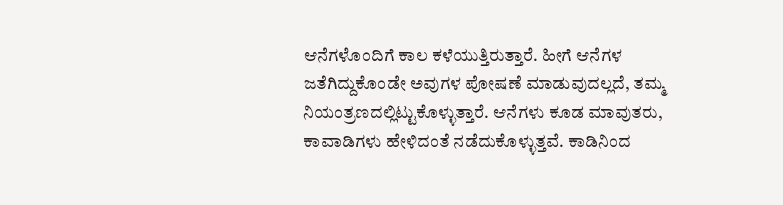ಆನೆಗಳೊಂದಿಗೆ ಕಾಲ ಕಳೆಯುತ್ತಿರುತ್ತಾರೆ. ಹೀಗೆ ಆನೆಗಳ ಜತೆಗಿದ್ದುಕೊಂಡೇ ಅವುಗಳ ಪೋಷಣೆ ಮಾಡುವುದಲ್ಲದೆ, ತಮ್ಮ ನಿಯಂತ್ರಣದಲ್ಲಿಟ್ಟುಕೊಳ್ಳುತ್ತಾರೆ. ಆನೆಗಳು ಕೂಡ ಮಾವುತರು, ಕಾವಾಡಿಗಳು ಹೇಳಿದಂತೆ ನಡೆದುಕೊಳ್ಳುತ್ತವೆ. ಕಾಡಿನಿಂದ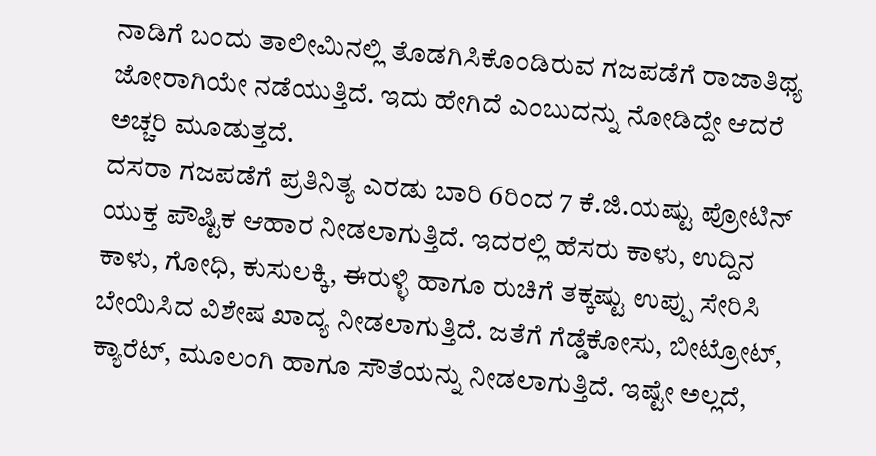ನಾಡಿಗೆ ಬಂದು ತಾಲೀಮಿನಲ್ಲಿ ತೊಡಗಿಸಿಕೊಂಡಿರುವ ಗಜಪಡೆಗೆ ರಾಜಾತಿಥ್ಯ ಜೋರಾಗಿಯೇ ನಡೆಯುತ್ತಿದೆ. ಇದು ಹೇಗಿದೆ ಎಂಬುದನ್ನು ನೋಡಿದ್ದೇ ಆದರೆ ಅಚ್ಚರಿ ಮೂಡುತ್ತದೆ.
ದಸರಾ ಗಜಪಡೆಗೆ ಪ್ರತಿನಿತ್ಯ ಎರಡು ಬಾರಿ 6ರಿಂದ 7 ಕೆ.ಜಿ.ಯಷ್ಟು ಪ್ರೋಟಿನ್ ಯುಕ್ತ ಪೌಷ್ಟಿಕ ಆಹಾರ ನೀಡಲಾಗುತ್ತಿದೆ. ಇದರಲ್ಲಿ ಹೆಸರು ಕಾಳು, ಉದ್ದಿನ ಕಾಳು, ಗೋಧಿ, ಕುಸುಲಕ್ಕಿ, ಈರುಳ್ಳಿ ಹಾಗೂ ರುಚಿಗೆ ತಕ್ಕಷ್ಟು ಉಪ್ಪು ಸೇರಿಸಿ ಬೇಯಿಸಿದ ವಿಶೇಷ ಖಾದ್ಯ ನೀಡಲಾಗುತ್ತಿದೆ. ಜತೆಗೆ ಗೆಡ್ಡೆಕೋಸು, ಬೀಟ್ರೋಟ್, ಕ್ಯಾರೆಟ್, ಮೂಲಂಗಿ ಹಾಗೂ ಸೌತೆಯನ್ನು ನೀಡಲಾಗುತ್ತಿದೆ. ಇಷ್ಟೇ ಅಲ್ಲದೆ,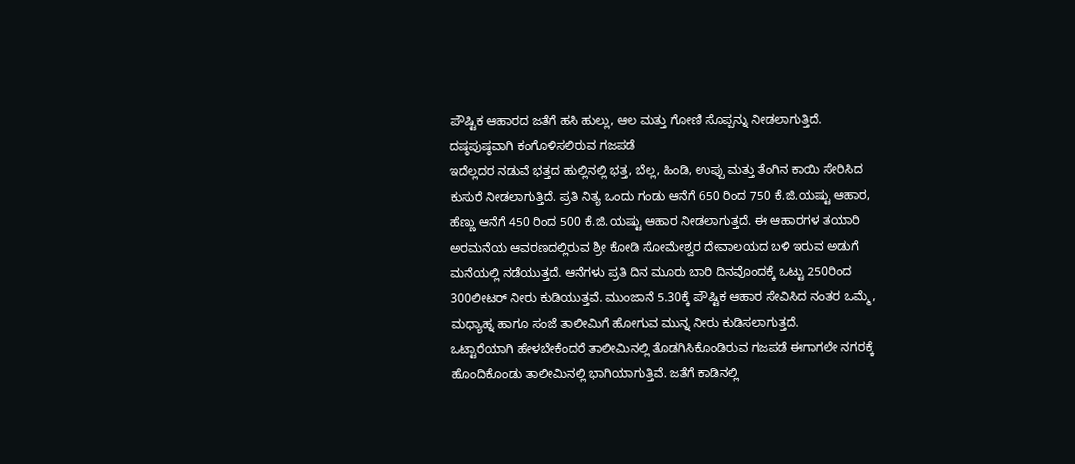ಪೌಷ್ಟಿಕ ಆಹಾರದ ಜತೆಗೆ ಹಸಿ ಹುಲ್ಲು, ಆಲ ಮತ್ತು ಗೋಣಿ ಸೊಪ್ಪನ್ನು ನೀಡಲಾಗುತ್ತಿದೆ.
ದಷ್ಠಪುಷ್ಠವಾಗಿ ಕಂಗೊಳಿಸಲಿರುವ ಗಜಪಡೆ
ಇದೆಲ್ಲದರ ನಡುವೆ ಭತ್ತದ ಹುಲ್ಲಿನಲ್ಲಿ ಭತ್ತ, ಬೆಲ್ಲ, ಹಿಂಡಿ, ಉಪ್ಪು ಮತ್ತು ತೆಂಗಿನ ಕಾಯಿ ಸೇರಿಸಿದ ಕುಸುರೆ ನೀಡಲಾಗುತ್ತಿದೆ. ಪ್ರತಿ ನಿತ್ಯ ಒಂದು ಗಂಡು ಆನೆಗೆ 650 ರಿಂದ 750 ಕೆ.ಜಿ.ಯಷ್ಟು ಆಹಾರ, ಹೆಣ್ಣು ಆನೆಗೆ 450 ರಿಂದ 500 ಕೆ.ಜಿ.ಯಷ್ಟು ಆಹಾರ ನೀಡಲಾಗುತ್ತದೆ. ಈ ಆಹಾರಗಳ ತಯಾರಿ ಅರಮನೆಯ ಆವರಣದಲ್ಲಿರುವ ಶ್ರೀ ಕೋಡಿ ಸೋಮೇಶ್ವರ ದೇವಾಲಯದ ಬಳಿ ಇರುವ ಅಡುಗೆ ಮನೆಯಲ್ಲಿ ನಡೆಯುತ್ತದೆ. ಆನೆಗಳು ಪ್ರತಿ ದಿನ ಮೂರು ಬಾರಿ ದಿನವೊಂದಕ್ಕೆ ಒಟ್ಟು 250ರಿಂದ 300ಲೀಟರ್ ನೀರು ಕುಡಿಯುತ್ತವೆ. ಮುಂಜಾನೆ 5.30ಕ್ಕೆ ಪೌಷ್ಟಿಕ ಆಹಾರ ಸೇವಿಸಿದ ನಂತರ ಒಮ್ಮೆ, ಮಧ್ಯಾಹ್ನ ಹಾಗೂ ಸಂಜೆ ತಾಲೀಮಿಗೆ ಹೋಗುವ ಮುನ್ನ ನೀರು ಕುಡಿಸಲಾಗುತ್ತದೆ.
ಒಟ್ಟಾರೆಯಾಗಿ ಹೇಳಬೇಕೆಂದರೆ ತಾಲೀಮಿನಲ್ಲಿ ತೊಡಗಿಸಿಕೊಂಡಿರುವ ಗಜಪಡೆ ಈಗಾಗಲೇ ನಗರಕ್ಕೆ ಹೊಂದಿಕೊಂಡು ತಾಲೀಮಿನಲ್ಲಿ ಭಾಗಿಯಾಗುತ್ತಿವೆ. ಜತೆಗೆ ಕಾಡಿನಲ್ಲಿ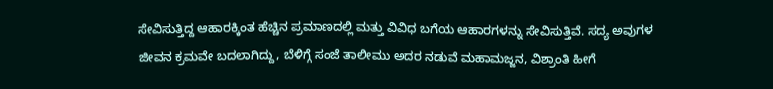ಸೇವಿಸುತ್ತಿದ್ದ ಆಹಾರಕ್ಕಿಂತ ಹೆಚ್ಚಿನ ಪ್ರಮಾಣದಲ್ಲಿ ಮತ್ತು ವಿವಿಧ ಬಗೆಯ ಆಹಾರಗಳನ್ನು ಸೇವಿಸುತ್ತಿವೆ. ಸದ್ಯ ಅವುಗಳ ಜೀವನ ಕ್ರಮವೇ ಬದಲಾಗಿದ್ದು, ಬೆಳಿಗ್ಗೆ ಸಂಜೆ ತಾಲೀಮು ಅದರ ನಡುವೆ ಮಹಾಮಜ್ಜನ, ವಿಶ್ರಾಂತಿ ಹೀಗೆ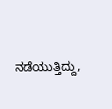ನಡೆಯುತ್ತಿದ್ದು,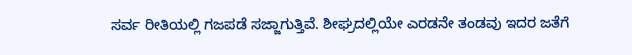ಸರ್ವ ರೀತಿಯಲ್ಲಿ ಗಜಪಡೆ ಸಜ್ಜಾಗುತ್ತಿವೆ. ಶೀಘ್ರದಲ್ಲಿಯೇ ಎರಡನೇ ತಂಡವು ಇದರ ಜತೆಗೆ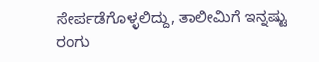ಸೇರ್ಪಡೆಗೊಳ್ಳಲಿದ್ದು, ತಾಲೀಮಿಗೆ ಇನ್ನಷ್ಟು ರಂಗು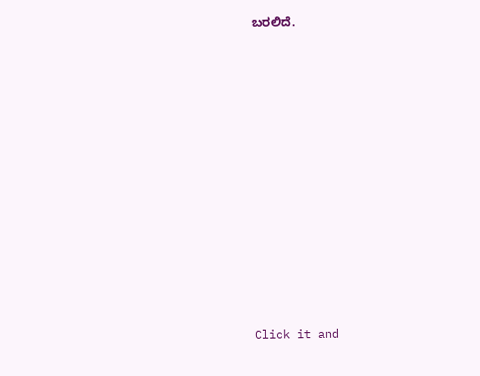ಬರಲಿದೆ.












Click it and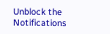Unblock the Notifications